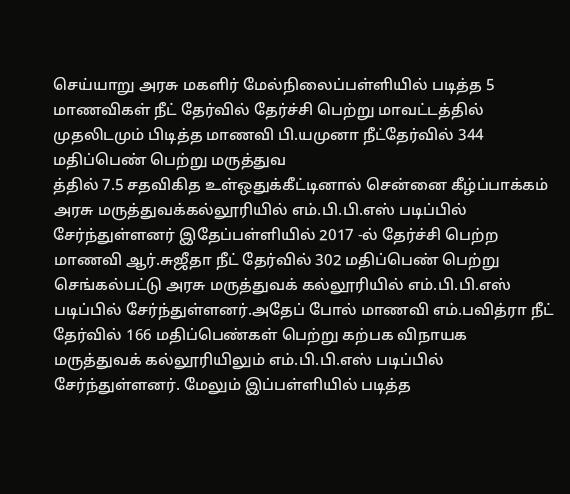செய்யாறு அரசு மகளிர் மேல்நிலைப்பள்ளியில் படித்த 5 மாணவிகள் நீட் தேர்வில் தேர்ச்சி பெற்று மாவட்டத்தில் முதலிடமும் பிடித்த மாணவி பி.யமுனா நீட்தேர்வில் 344 மதிப்பெண் பெற்று மருத்துவ
த்தில் 7.5 சதவிகித உள்ஒதுக்கீட்டினால் சென்னை கீழ்ப்பாக்கம் அரசு மருத்துவக்கல்லூரியில் எம்.பி.பி.எஸ் படிப்பில் சேர்ந்துள்ளனர் இதேப்பள்ளியில் 2017 -ல் தேர்ச்சி பெற்ற மாணவி ஆர்.சுஜீதா நீட் தேர்வில் 302 மதிப்பெண் பெற்று செங்கல்பட்டு அரசு மருத்துவக் கல்லூரியில் எம்.பி.பி.எஸ் படிப்பில் சேர்ந்துள்ளனர்.அதேப் போல் மாணவி எம்.பவித்ரா நீட் தேர்வில் 166 மதிப்பெண்கள் பெற்று கற்பக விநாயக மருத்துவக் கல்லூரியிலும் எம்.பி.பி.எஸ் படிப்பில் சேர்ந்துள்ளனர். மேலும் இப்பள்ளியில் படித்த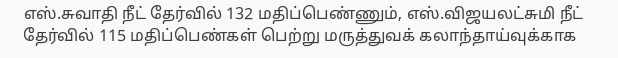எஸ்.சுவாதி நீட் தேர்வில் 132 மதிப்பெண்ணும், எஸ்.விஜயலட்சுமி நீட் தேர்வில் 115 மதிப்பெண்கள் பெற்று மருத்துவக் கலாந்தாய்வுக்காக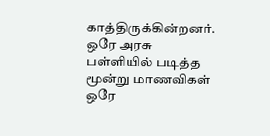காத்திருக்கின்றனர். ஒரே அரசு பள்ளியில் படித்த மூன்று மாணவிகள் ஒரே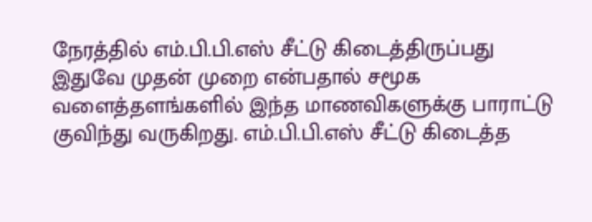நேரத்தில் எம்.பி.பி.எஸ் சீட்டு கிடைத்திருப்பது இதுவே முதன் முறை என்பதால் சமூக வளைத்தளங்களில் இந்த மாணவிகளுக்கு பாராட்டு குவிந்து வருகிறது. எம்.பி.பி.எஸ் சீட்டு கிடைத்த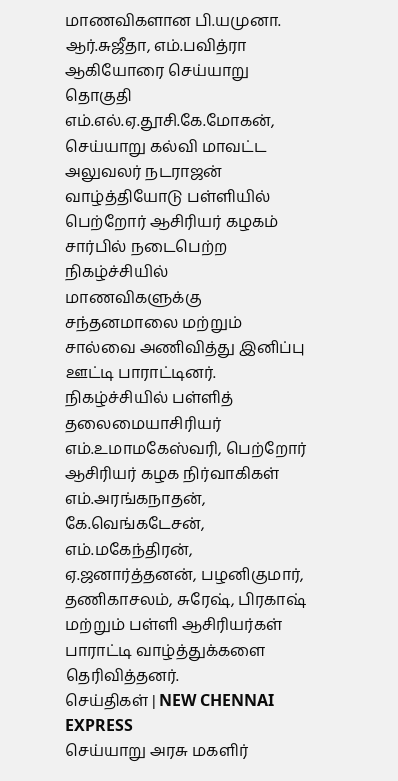மாணவிகளான பி.யமுனா. ஆர்.சுஜீதா, எம்.பவித்ரா ஆகியோரை செய்யாறு தொகுதி எம்.எல்.ஏ.தூசி.கே.மோகன், செய்யாறு கல்வி மாவட்ட அலுவலர் நடராஜன் வாழ்த்தியோடு பள்ளியில் பெற்றோர் ஆசிரியர் கழகம் சார்பில் நடைபெற்ற நிகழ்ச்சியில் மாணவிகளுக்கு சந்தனமாலை மற்றும் சால்வை அணிவித்து இனிப்பு ஊட்டி பாராட்டினர். நிகழ்ச்சியில் பள்ளித் தலைமையாசிரியர் எம்.உமாமகேஸ்வரி, பெற்றோர் ஆசிரியர் கழக நிர்வாகிகள் எம்.அரங்கநாதன், கே.வெங்கடேசன், எம்.மகேந்திரன், ஏ.ஜனார்த்தனன், பழனிகுமார், தணிகாசலம், சுரேஷ், பிரகாஷ் மற்றும் பள்ளி ஆசிரியர்கள் பாராட்டி வாழ்த்துக்களை தெரிவித்தனர்.
செய்திகள் | NEW CHENNAI EXPRESS
செய்யாறு அரசு மகளிர்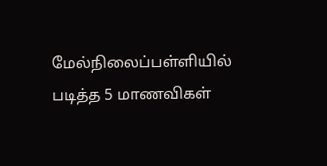மேல்நிலைப்பள்ளியில் படித்த 5 மாணவிகள்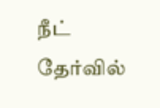நீட் தேர்வில்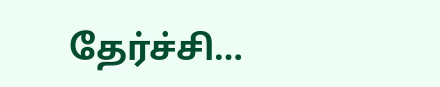தேர்ச்சி…